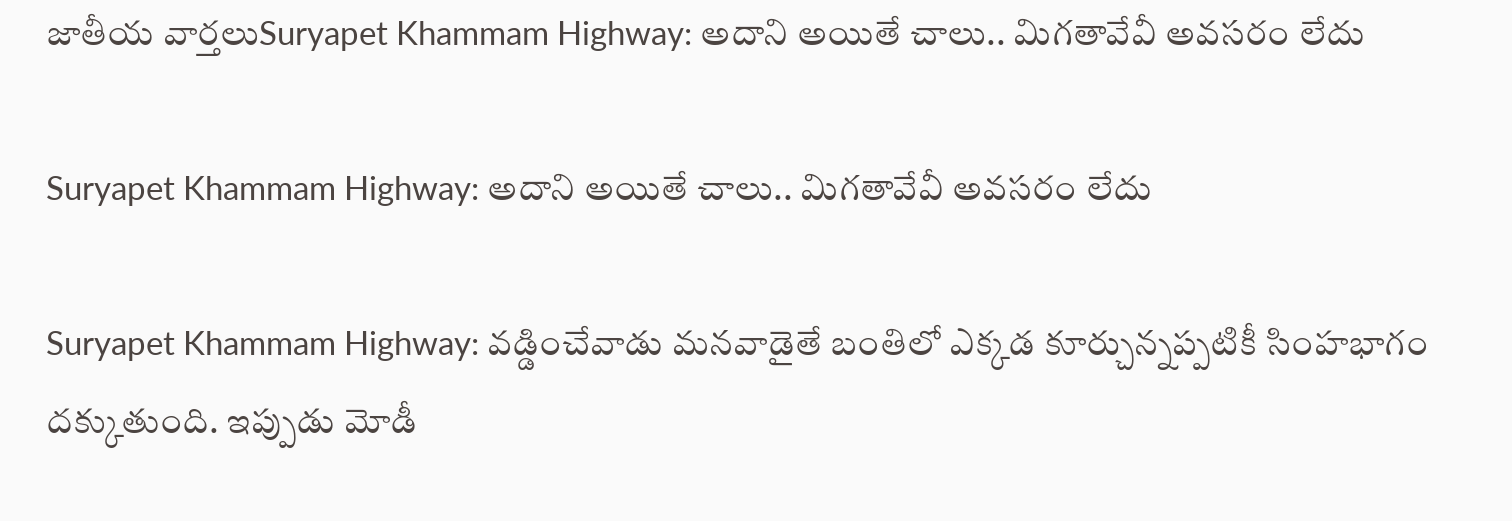జాతీయ వార్తలుSuryapet Khammam Highway: అదాని అయితే చాలు.. మిగతావేవీ అవసరం లేదు

Suryapet Khammam Highway: అదాని అయితే చాలు.. మిగతావేవీ అవసరం లేదు

Suryapet Khammam Highway: వడ్డించేవాడు మనవాడైతే బంతిలో ఎక్కడ కూర్చున్నప్పటికీ సింహభాగం దక్కుతుంది. ఇప్పుడు మోడీ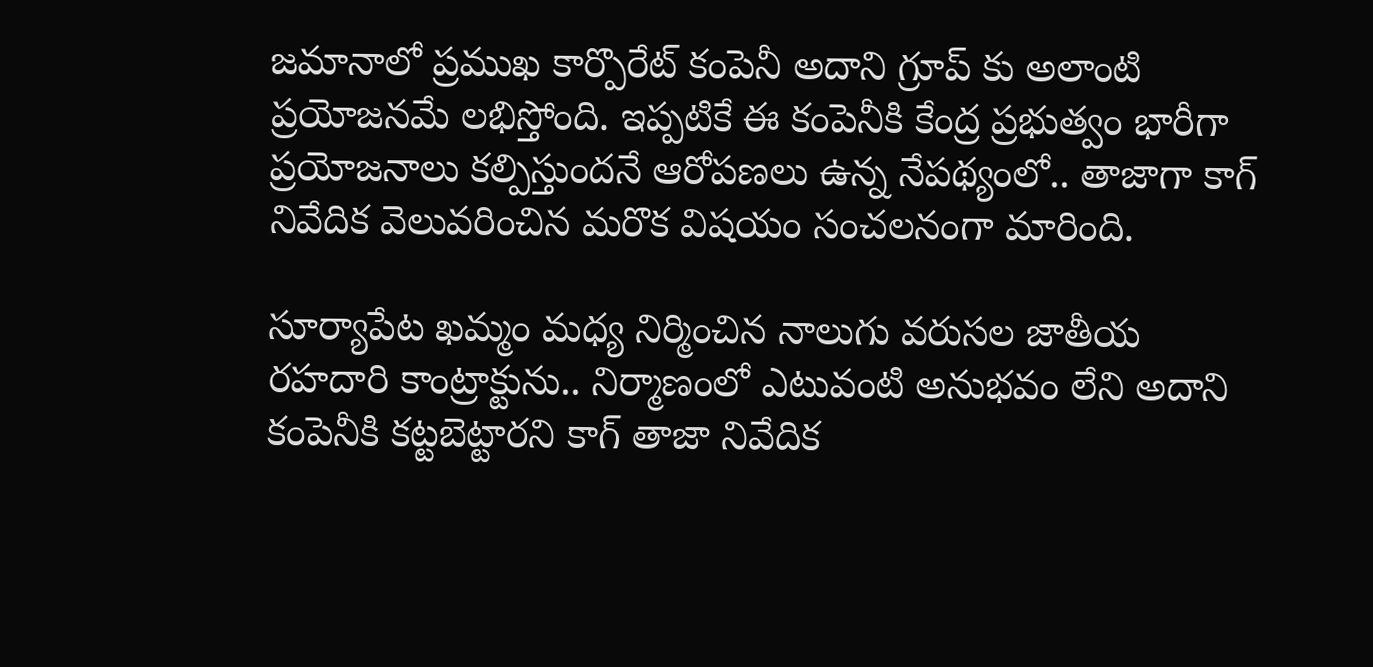జమానాలో ప్రముఖ కార్పొరేట్ కంపెనీ అదాని గ్రూప్ కు అలాంటి ప్రయోజనమే లభిస్తోంది. ఇప్పటికే ఈ కంపెనీకి కేంద్ర ప్రభుత్వం భారీగా ప్రయోజనాలు కల్పిస్తుందనే ఆరోపణలు ఉన్న నేపథ్యంలో.. తాజాగా కాగ్ నివేదిక వెలువరించిన మరొక విషయం సంచలనంగా మారింది.

సూర్యాపేట ఖమ్మం మధ్య నిర్మించిన నాలుగు వరుసల జాతీయ రహదారి కాంట్రాక్టును.. నిర్మాణంలో ఎటువంటి అనుభవం లేని అదాని కంపెనీకి కట్టబెట్టారని కాగ్ తాజా నివేదిక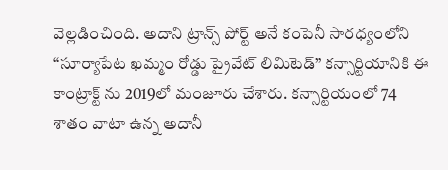వెల్లడించింది. అదాని ట్రాన్స్ పోర్ట్ అనే కంపెనీ సారధ్యంలోని “సూర్యాపేట ఖమ్మం రోడ్డు ప్రైవేట్ లిమిటెడ్” కన్సార్టియానికి ఈ కాంట్రాక్ట్ ను 2019లో మంజూరు చేశారు. కన్సార్టియంలో 74 శాతం వాటా ఉన్న అదానీ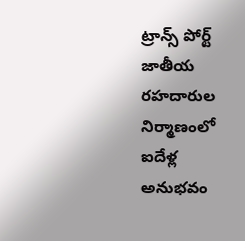ట్రాన్స్ పోర్ట్ జాతీయ రహదారుల నిర్మాణంలో ఐదేళ్ల అనుభవం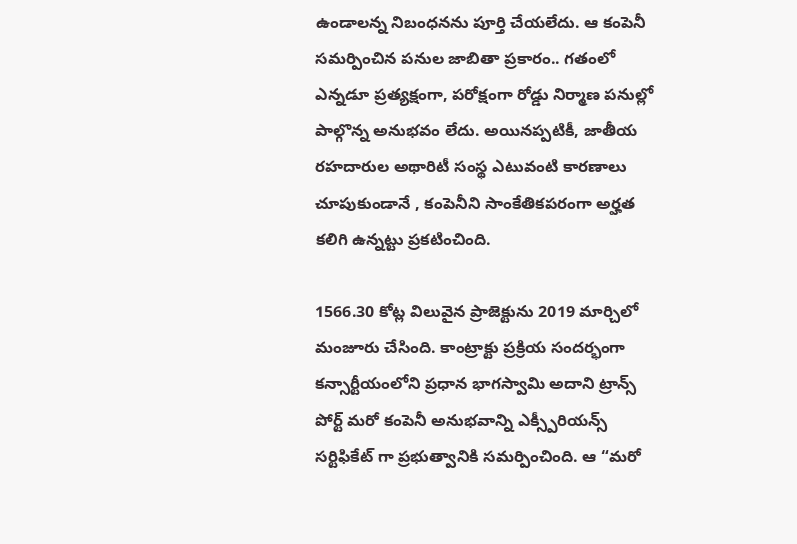ఉండాలన్న నిబంధనను పూర్తి చేయలేదు. ఆ కంపెనీ సమర్పించిన పనుల జాబితా ప్రకారం.. గతంలో ఎన్నడూ ప్రత్యక్షంగా, పరోక్షంగా రోడ్డు నిర్మాణ పనుల్లో పాల్గొన్న అనుభవం లేదు. అయినప్పటికీ, జాతీయ రహదారుల అథారిటీ సంస్థ ఎటువంటి కారణాలు చూపుకుండానే , కంపెనీని సాంకేతికపరంగా అర్హత కలిగి ఉన్నట్టు ప్రకటించింది.

1566.30 కోట్ల విలువైన ప్రాజెక్టును 2019 మార్చిలో మంజూరు చేసింది. కాంట్రాక్టు ప్రక్రియ సందర్భంగా కన్సార్టీయంలోని ప్రధాన భాగస్వామి అదాని ట్రాన్స్ పోర్ట్ మరో కంపెనీ అనుభవాన్ని ఎక్స్పీరియన్స్ సర్టిఫికేట్ గా ప్రభుత్వానికి సమర్పించింది. ఆ “మరో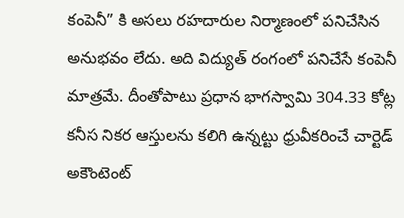కంపెనీ” కి అసలు రహదారుల నిర్మాణంలో పనిచేసిన అనుభవం లేదు. అది విద్యుత్ రంగంలో పనిచేసే కంపెనీ మాత్రమే. దీంతోపాటు ప్రధాన భాగస్వామి 304.33 కోట్ల కనీస నికర ఆస్తులను కలిగి ఉన్నట్టు ధ్రువీకరించే చార్టెడ్ అకౌంటెంట్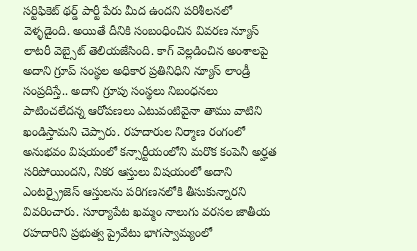సర్టిఫికెట్ థర్డ్ పార్టీ పేరు మీద ఉందని పరిశీలనలో వెళ్ళడైంది. అయితే దీనికి సంబంధించిన వివరణ న్యూస్ లాటరీ వెబ్సైట్ తెలియజేసింది. కాగ్ వెల్లడించిన అంశాలపై అదాని గ్రూప్ సంస్థల అధికార ప్రతినిధిని న్యూస్ లాండ్రీ సంప్రదిస్తే.. అదాని గ్రూపు సంస్థలు నిబంధనలు పాటించలేదన్న ఆరోపణలు ఎటువంటివైనా తాము వాటిని ఖండిస్తామని చెప్పారు. రహదారుల నిర్మాణ రంగంలో అనుభవం విషయంలో కన్సార్టీయంలోని మరొక కంపెనీ అర్హత సరిపోయిందని, నికర ఆస్తులు విషయంలో అదాని ఎంటర్ప్రైజెస్ ఆస్తులను పరిగణనలోకి తీసుకున్నారని వివరించారు. సూర్యాపేట ఖమ్మం నాలుగు వరసల జాతీయ రహదారిని ప్రభుత్వ ప్రైవేటు భాగస్వామ్యంలో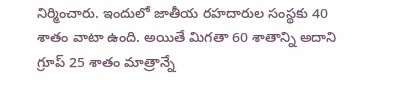నిర్మించారు. ఇందులో జాతీయ రహదారుల సంస్థకు 40 శాతం వాటా ఉంది. అయితే మిగతా 60 శాతాన్ని అదాని గ్రూప్ 25 శాతం మాత్రాన్నే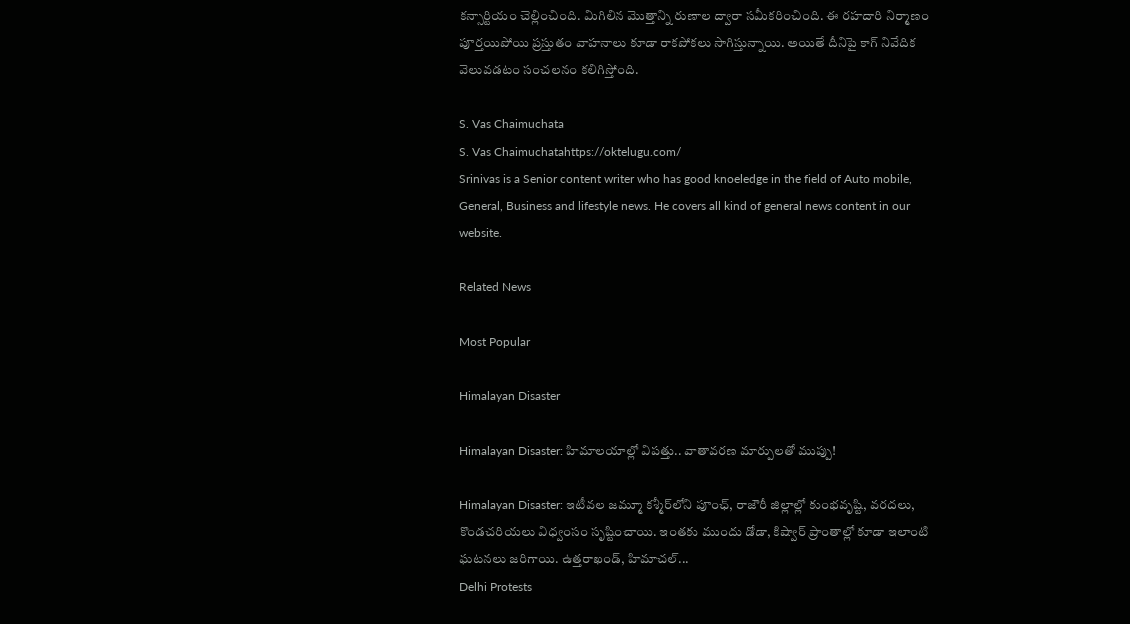కన్సార్టియం చెల్లించింది. మిగిలిన మొత్తాన్ని రుణాల ద్వారా సమీకరించింది. ఈ రహదారి నిర్మాణం పూర్తయిపోయి ప్రస్తుతం వాహనాలు కూడా రాకపోకలు సాగిస్తున్నాయి. అయితే దీనిపై కాగ్ నివేదిక వెలువడటం సంచలనం కలిగిస్తోంది.

S. Vas Chaimuchata
S. Vas Chaimuchatahttps://oktelugu.com/
Srinivas is a Senior content writer who has good knoeledge in the field of Auto mobile, General, Business and lifestyle news. He covers all kind of general news content in our website.

Related News

Most Popular

Himalayan Disaster

Himalayan Disaster: హిమాలయాల్లో విపత్తు.. వాతావరణ మార్పులతో ముప్పు!

Himalayan Disaster: ఇటీవల జమ్మూ కశ్మీర్‌లోని పూంఛ్, రాజౌరీ జిల్లాల్లో కుంభవృష్టి, వరదలు, కొండచరియలు విధ్వంసం సృష్టించాయి. ఇంతకు ముందు డోడా, కిష్వార్‌ ప్రాంతాల్లో కూడా ఇలాంటి ఘటనలు జరిగాయి. ఉత్తరాఖండ్, హిమాచల్‌...
Delhi Protests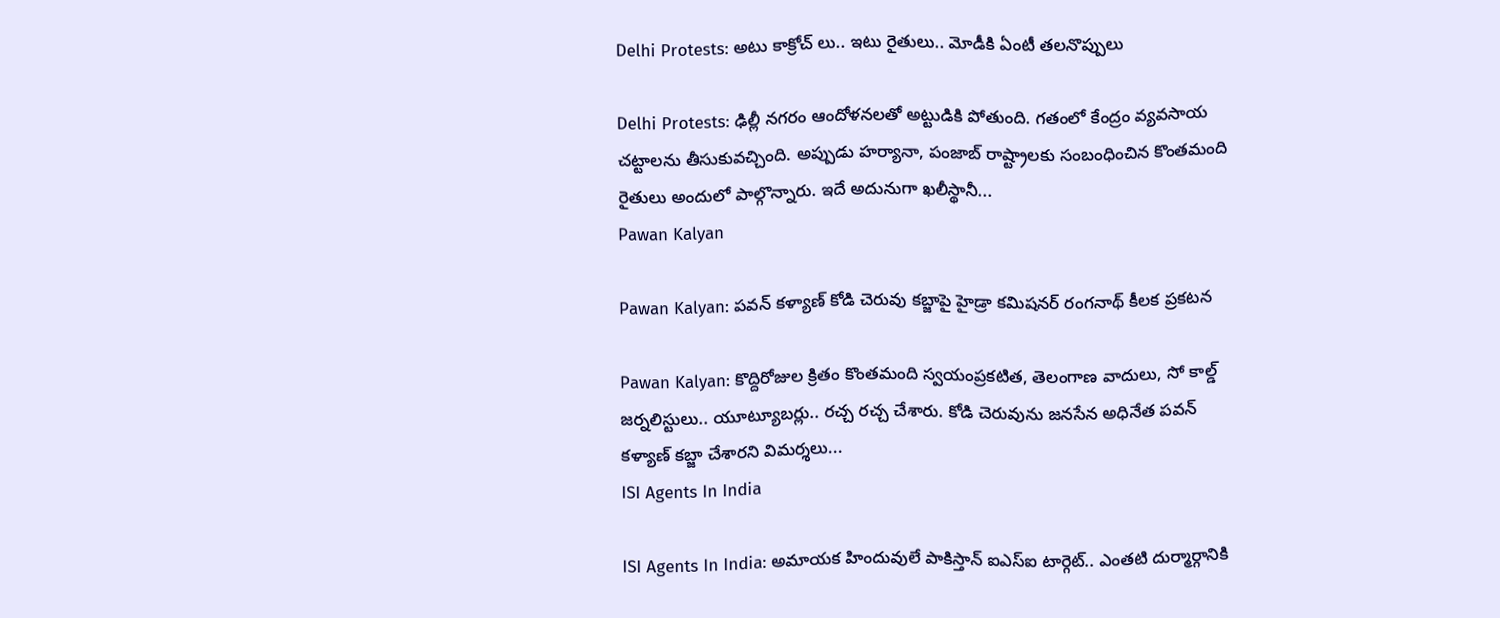Delhi Protests: అటు కాక్రోచ్ లు.. ఇటు రైతులు.. మోడీకి ఏంటీ తలనొప్పులు

Delhi Protests: ఢిల్లీ నగరం ఆందోళనలతో అట్టుడికి పోతుంది. గతంలో కేంద్రం వ్యవసాయ చట్టాలను తీసుకువచ్చింది. అప్పుడు హర్యానా, పంజాబ్ రాష్ట్రాలకు సంబంధించిన కొంతమంది రైతులు అందులో పాల్గొన్నారు. ఇదే అదునుగా ఖలీస్థానీ...
Pawan Kalyan

Pawan Kalyan: పవన్ కళ్యాణ్ కోడి చెరువు కబ్జాపై హైడ్రా కమిషనర్ రంగనాథ్ కీలక ప్రకటన

Pawan Kalyan: కొద్దిరోజుల క్రితం కొంతమంది స్వయంప్రకటిత, తెలంగాణ వాదులు, సో కాల్డ్ జర్నలిస్టులు.. యూట్యూబర్లు.. రచ్చ రచ్చ చేశారు. కోడి చెరువును జనసేన అధినేత పవన్ కళ్యాణ్ కబ్జా చేశారని విమర్శలు...
ISI Agents In India

ISI Agents In India: అమాయక హిందువులే పాకిస్తాన్ ఐఎస్ఐ టార్గెట్.. ఎంతటి దుర్మార్గానికి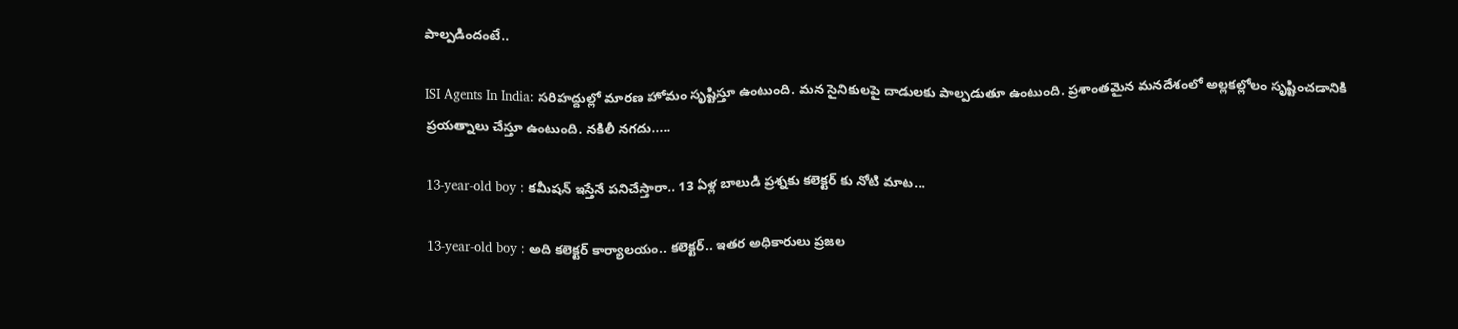పాల్పడిందంటే..

ISI Agents In India: సరిహద్దుల్లో మారణ హోమం సృష్టిస్తూ ఉంటుంది. మన సైనికులపై దాడులకు పాల్పడుతూ ఉంటుంది. ప్రశాంతమైన మనదేశంలో అల్లకల్లోలం సృష్టించడానికి ప్రయత్నాలు చేస్తూ ఉంటుంది. నకిలీ నగదు.....

13-year-old boy : కమీషన్ ఇస్తేనే పనిచేస్తారా.. 13 ఏళ్ల బాలుడి ప్రశ్నకు కలెక్టర్ కు నోటి మాట...

13-year-old boy : అది కలెక్టర్ కార్యాలయం.. కలెక్టర్.. ఇతర అధికారులు ప్రజల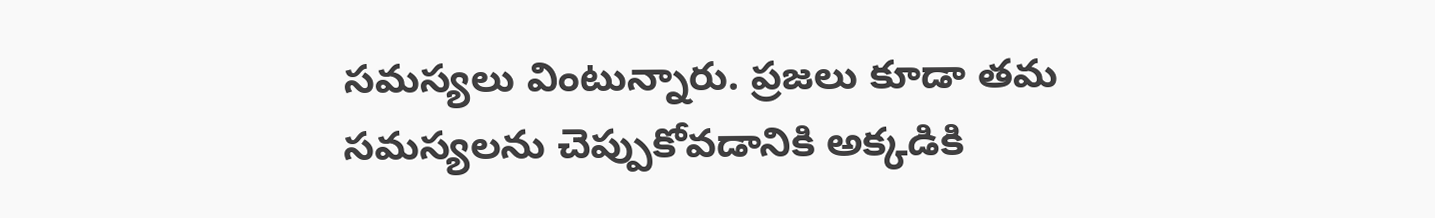సమస్యలు వింటున్నారు. ప్రజలు కూడా తమ సమస్యలను చెప్పుకోవడానికి అక్కడికి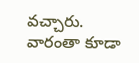వచ్చారు. వారంతా కూడా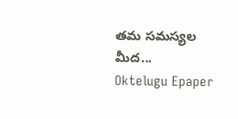తమ సమస్యల మీద...
Oktelugu Epaper